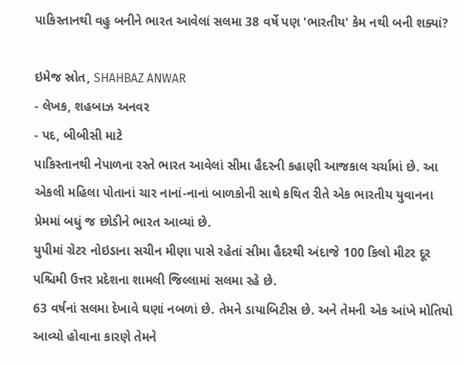પાકિસ્તાનથી વહુ બનીને ભારત આવેલાં સલમા 38 વર્ષે પણ 'ભારતીય' કેમ નથી બની શક્યાં?

ઇમેજ સ્રોત, SHAHBAZ ANWAR
- લેખક, શહબાઝ અનવર
- પદ, બીબીસી માટે
પાકિસ્તાનથી નેપાળના રસ્તે ભારત આવેલાં સીમા હૈદરની કહાણી આજકાલ ચર્ચામાં છે. આ એકલી મહિલા પોતાનાં ચાર નાનાં-નાનાં બાળકોની સાથે કથિત રીતે એક ભારતીય યુવાનના પ્રેમમાં બધું જ છોડીને ભારત આવ્યાં છે.
યુપીમાં ગ્રેટર નોઇડાના સચીન મીણા પાસે રહેતાં સીમા હૈદરથી અંદાજે 100 કિલો મીટર દૂર પશ્ચિમી ઉત્તર પ્રદેશના શામલી જિલ્લામાં સલમા રહે છે.
63 વર્ષનાં સલમા દેખાવે ઘણાં નબળાં છે. તેમને ડાયાબિટીસ છે. અને તેમની એક આંખે મોતિયો આવ્યો હોવાના કારણે તેમને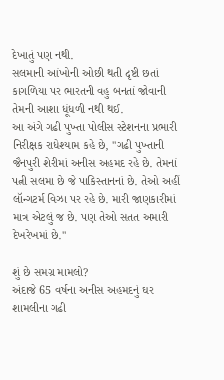દેખાતું પણ નથી.
સલમાની આંખોની ઓછી થતી દૃષ્ટી છતાં કાગળિયા પર ભારતની વહુ બનતાં જોવાની તેમની આશા ધૂંધળી નથી થઈ.
આ અંગે ગઢી પુખ્તા પોલીસ સ્ટેશનના પ્રભારી નિરીક્ષક રાધેશ્યામ કહે છે, "ગઢી પુખ્તાની જૈનપુરી શેરીમાં અનીસ અહમદ રહે છે. તેમનાં પત્ની સલમા છે જે પાકિસ્તાનનાં છે. તેઓ અહીં લૉન્ગટર્મ વિઝા પર રહે છે. મારી જાણકારીમાં માત્ર એટલું જ છે. પણ તેઓ સતત અમારી દેખરેખમાં છે."

શું છે સમગ્ર મામલો?
અંદાજે 65 વર્ષના અનીસ અહમદનું ઘર શામલીના ગઢી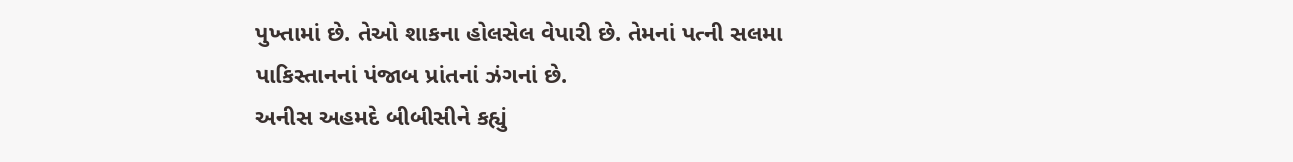પુખ્તામાં છે. તેઓ શાકના હોલસેલ વેપારી છે. તેમનાં પત્ની સલમા પાકિસ્તાનનાં પંજાબ પ્રાંતનાં ઝંગનાં છે.
અનીસ અહમદે બીબીસીને કહ્યું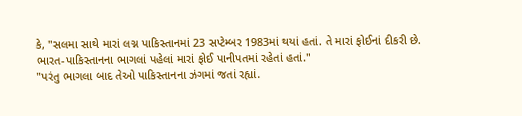કે, "સલમા સાથે મારાં લગ્ન પાકિસ્તાનમાં 23 સપ્ટેમ્બર 1983માં થયાં હતાં. તે મારાં ફોઈનાં દીકરી છે. ભારત-પાકિસ્તાનના ભાગલાં પહેલાં મારાં ફોઈ પાનીપતમાં રહેતાં હતાં."
"પરંતુ ભાગલા બાદ તેઓ પાકિસ્તાનના ઝંગમાં જતાં રહ્યાં.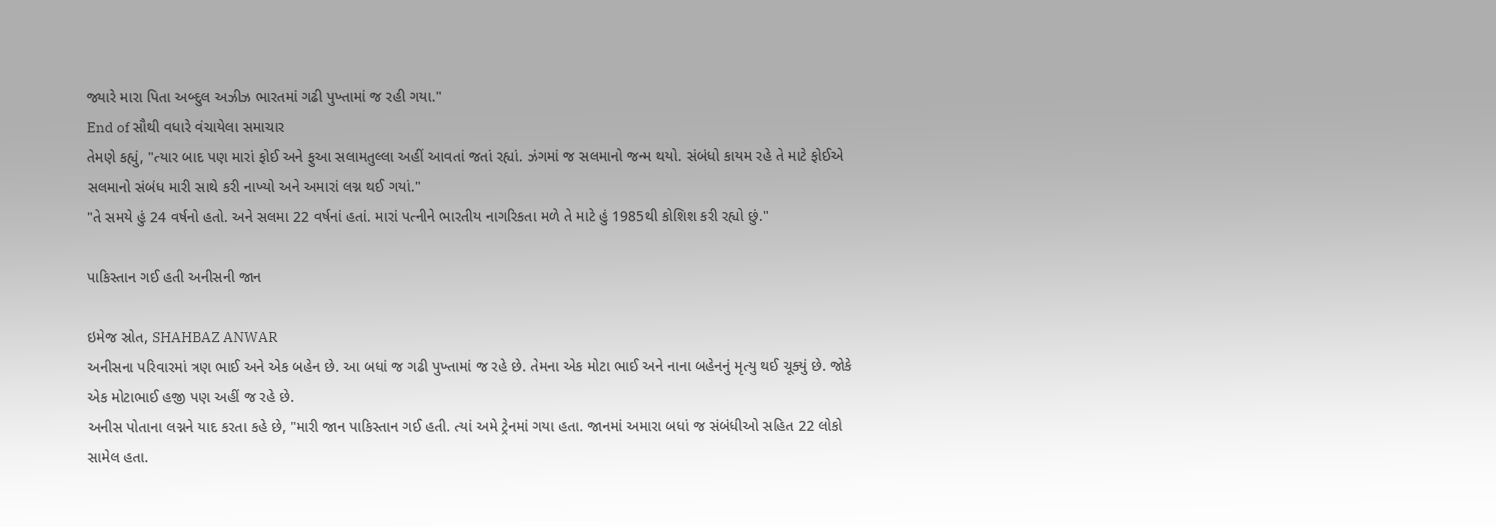જ્યારે મારા પિતા અબ્દુલ અઝીઝ ભારતમાં ગઢી પુખ્તામાં જ રહી ગયા."
End of સૌથી વધારે વંચાયેલા સમાચાર
તેમણે કહ્યું, "ત્યાર બાદ પણ મારાં ફોઈ અને ફુઆ સલામતુલ્લા અહીં આવતાં જતાં રહ્યાં. ઝંગમાં જ સલમાનો જન્મ થયો. સંબંધો કાયમ રહે તે માટે ફોઈએ સલમાનો સંબંધ મારી સાથે કરી નાખ્યો અને અમારાં લગ્ન થઈ ગયાં."
"તે સમયે હું 24 વર્ષનો હતો. અને સલમા 22 વર્ષનાં હતાં. મારાં પત્નીને ભારતીય નાગરિકતા મળે તે માટે હું 1985થી કોશિશ કરી રહ્યો છું."

પાકિસ્તાન ગઈ હતી અનીસની જાન

ઇમેજ સ્રોત, SHAHBAZ ANWAR
અનીસના પરિવારમાં ત્રણ ભાઈ અને એક બહેન છે. આ બધાં જ ગઢી પુખ્તામાં જ રહે છે. તેમના એક મોટા ભાઈ અને નાના બહેનનું મૃત્યુ થઈ ચૂક્યું છે. જોકે એક મોટાભાઈ હજી પણ અહીં જ રહે છે.
અનીસ પોતાના લગ્નને યાદ કરતા કહે છે, "મારી જાન પાકિસ્તાન ગઈ હતી. ત્યાં અમે ટ્રેનમાં ગયા હતા. જાનમાં અમારા બધાં જ સંબંધીઓ સહિત 22 લોકો સામેલ હતા.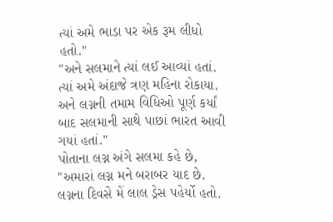ત્યાં અમે ભાડા પર એક રૂમ લીધો હતો."
"અને સલમાને ત્યાં લઈ આવ્યાં હતાં. ત્યાં અમે અંદાજે ત્રણ મહિના રોકાયા. અને લગ્નની તમામ વિધિઓ પૂર્ણ કર્યાં બાદ સલમાની સાથે પાછાં ભારત આવી ગયાં હતાં."
પોતાના લગ્ન અંગે સલમા કહે છે, "અમારાં લગ્ન મને બરાબર યાદ છે. લગ્નના દિવસે મેં લાલ ડ્રેસ પહેર્યો હતો.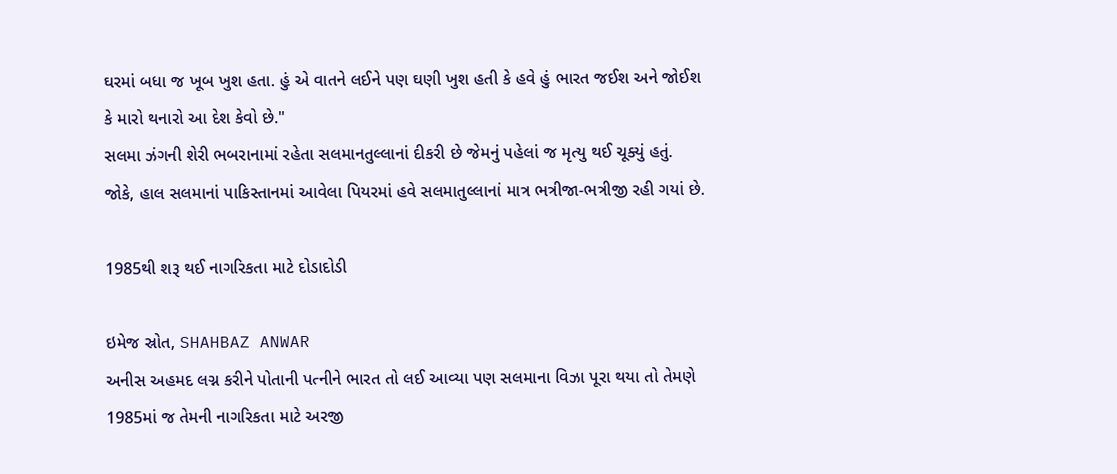ઘરમાં બધા જ ખૂબ ખુશ હતા. હું એ વાતને લઈને પણ ઘણી ખુશ હતી કે હવે હું ભારત જઈશ અને જોઈશ કે મારો થનારો આ દેશ કેવો છે."
સલમા ઝંગની શેરી ભબરાનામાં રહેતા સલમાનતુલ્લાનાં દીકરી છે જેમનું પહેલાં જ મૃત્યુ થઈ ચૂક્યું હતું.
જોકે, હાલ સલમાનાં પાકિસ્તાનમાં આવેલા પિયરમાં હવે સલમાતુલ્લાનાં માત્ર ભત્રીજા-ભત્રીજી રહી ગયાં છે.

1985થી શરૂ થઈ નાગરિકતા માટે દોડાદોડી

ઇમેજ સ્રોત, SHAHBAZ ANWAR
અનીસ અહમદ લગ્ન કરીને પોતાની પત્નીને ભારત તો લઈ આવ્યા પણ સલમાના વિઝા પૂરા થયા તો તેમણે 1985માં જ તેમની નાગરિકતા માટે અરજી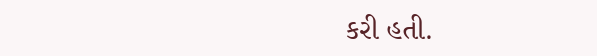કરી હતી.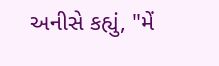અનીસે કહ્યું, "મેં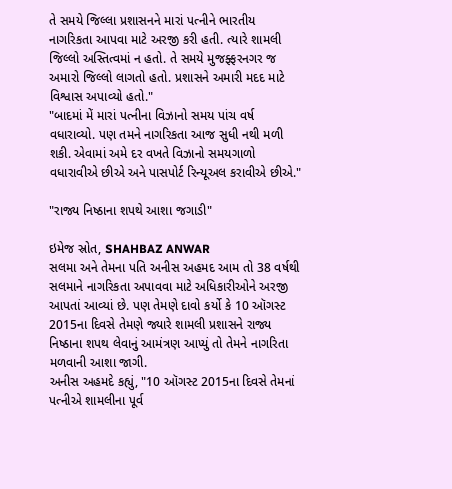તે સમયે જિલ્લા પ્રશાસનને મારાં પત્નીને ભારતીય નાગરિકતા આપવા માટે અરજી કરી હતી. ત્યારે શામલી જિલ્લો અસ્તિત્વમાં ન હતો. તે સમયે મુજફ્ફરનગર જ અમારો જિલ્લો લાગતો હતો. પ્રશાસને અમારી મદદ માટે વિશ્વાસ અપાવ્યો હતો."
"બાદમાં મેં મારાં પત્નીના વિઝાનો સમય પાંચ વર્ષ વધારાવ્યો. પણ તમને નાગરિકતા આજ સુધી નથી મળી શકી. એવામાં અમે દર વખતે વિઝાનો સમયગાળો વધારાવીએ છીએ અને પાસપોર્ટ રિન્યૂઅલ કરાવીએ છીએ."

"રાજ્ય નિષ્ઠાના શપથે આશા જગાડી"

ઇમેજ સ્રોત, SHAHBAZ ANWAR
સલમા અને તેમના પતિ અનીસ અહમદ આમ તો 38 વર્ષથી સલમાને નાગરિકતા અપાવવા માટે અધિકારીઓને અરજી આપતાં આવ્યાં છે. પણ તેમણે દાવો કર્યો કે 10 ઑગસ્ટ 2015ના દિવસે તેમણે જ્યારે શામલી પ્રશાસને રાજ્ય નિષ્ઠાના શપથ લેવાનું આમંત્રણ આપ્યું તો તેમને નાગરિતા મળવાની આશા જાગી.
અનીસ અહમદે કહ્યું, "10 ઑગસ્ટ 2015ના દિવસે તેમનાં પત્નીએ શામલીના પૂર્વ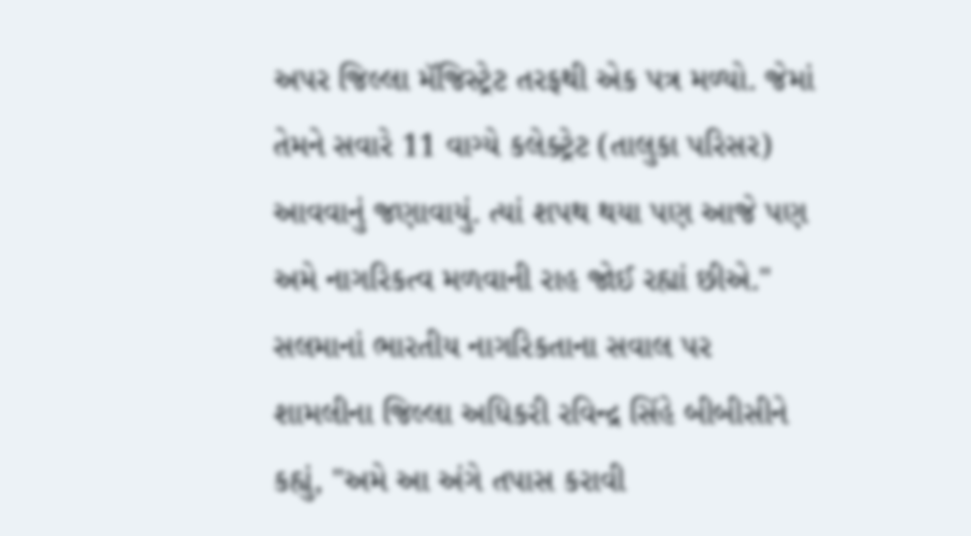અપર જિલ્લા મૅજિસ્ટ્રેટ તરફથી એક પત્ર મળ્યો. જેમાં તેમને સવારે 11 વાગ્યે કલેક્ટ્રેટ (તાલુકા પરિસર) આવવાનું જણાવાયું. ત્યાં શપથ થયા પણ આજે પણ અમે નાગરિકત્વ મળવાની રાહ જોઈ રહ્યાં છીએ."
સલમાનાં ભારતીય નાગરિકતાના સવાલ પર શામલીના જિલ્લા અધિકરી રવિન્દ્ર સિંહે બીબીસીને કહ્યું, "અમે આ અંગે તપાસ કરાવી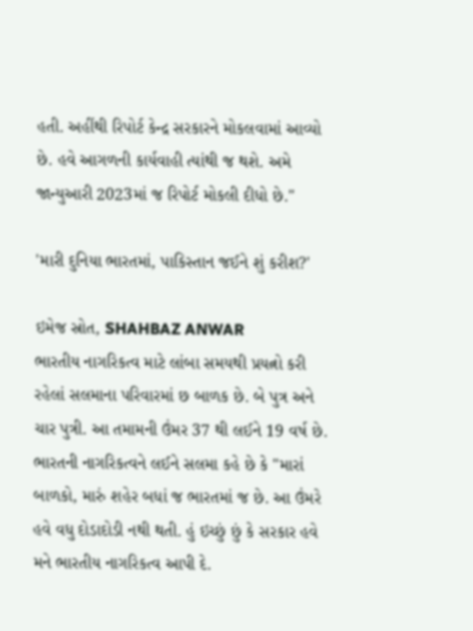હતી. અહીંથી રિપોર્ટ કેન્દ્ર સરકારને મોકલવામાં આવ્યો છે. હવે આગળની કાર્યવાહી ત્યાંથી જ થશે. અમે જાન્યુઆરી 2023માં જ રિપોર્ટ મોકલી દીધો છે."

'મારી દુનિયા ભારતમાં, પાકિસ્તાન જઈને શું કરીશ?'

ઇમેજ સ્રોત, SHAHBAZ ANWAR
ભારતીય નાગરિકત્વ માટે લાંબા સમયથી પ્રયત્નો કરી રહેલાં સલમાના પરિવારમાં છ બાળક છે. બે પુત્ર અને ચાર પુત્રી. આ તમામની ઉંમર 37 થી લઈને 19 વર્ષ છે.
ભારતની નાગરિકત્વને લઈને સલમા કહે છે કે "મારાં બાળકો, મારું શહેર બધાં જ ભારતમાં જ છે. આ ઉંમરે હવે વધુ દોડાદોડી નથી થતી. હું ઇચ્છું છું કે સરકાર હવે મને ભારતીય નાગરિકત્વ આપી દે.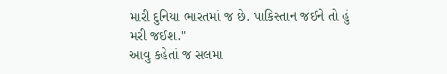મારી દુનિયા ભારતમાં જ છે. પાકિસ્તાન જઈને તો હું મરી જઈશ."
આવુ કહેતાં જ સલમા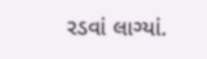રડવાં લાગ્યાં.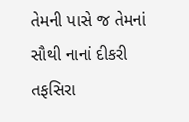તેમની પાસે જ તેમનાં સૌથી નાનાં દીકરી તફસિરા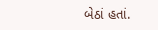બેઠાં હતાં.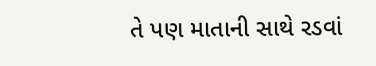તે પણ માતાની સાથે રડવાં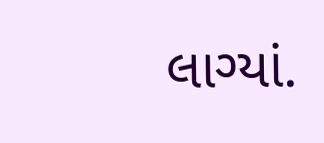લાગ્યાં.